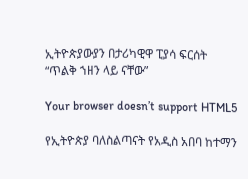ኢትዮጵያውያን በታሪካዊዋ ፒያሳ ፍርሰት “ጥልቅ ኀዘን ላይ ናቸው”

Your browser doesn’t support HTML5

የኢትዮጵያ ባለስልጣናት የአዲስ አበባ ከተማን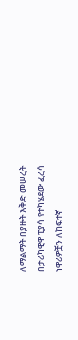ለማልማት በያዙት እቅድ መሠረት በታሪካዊዋ ፒያሳ የተካሄደው ፈረሳ ነዋሪዎቿን ለከፍተኛ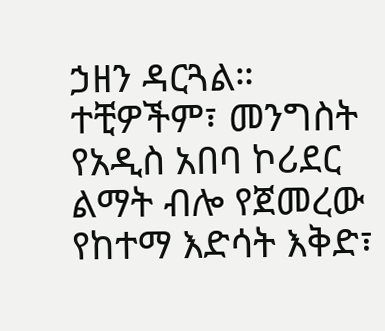ኃዘን ዳርጓል። ተቺዎችም፣ መንግስት የአዲስ አበባ ኮሪደር ልማት ብሎ የጀመረው የከተማ እድሳት እቅድ፣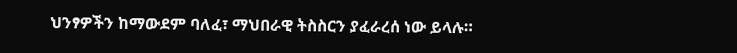ህንፃዎችን ከማውደም ባለፈ፣ ማህበራዊ ትስስርን ያፈራረሰ ነው ይላሉ።